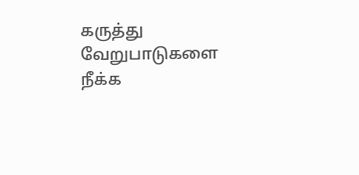கருத்து வேறுபாடுகளை நீக்க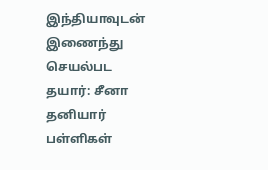இந்தியாவுடன் இணைந்து செயல்பட தயார்: சீனா தனியார் பள்ளிகள்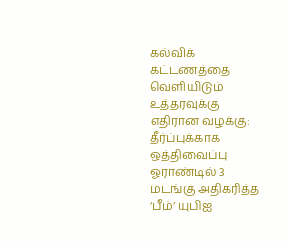கல்விக் கட்டணத்தை வெளியிடும் உத்தரவுக்கு எதிரான வழக்கு: தீர்ப்புக்காக ஒத்திவைப்பு ஓராண்டில் 3 மடங்கு அதிகரித்த ‘பீம்’ யுபிஐ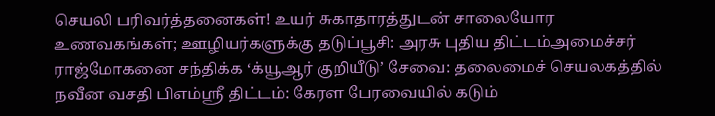செயலி பரிவர்த்தனைகள்! உயர் சுகாதாரத்துடன் சாலையோர உணவகங்கள்; ஊழியர்களுக்கு தடுப்பூசி: அரசு புதிய திட்டம்அமைச்சர் ராஜ்மோகனை சந்திக்க ‘க்யூஆர் குறியீடு’ சேவை: தலைமைச் செயலகத்தில் நவீன வசதி பிஎம்ஸ்ரீ திட்டம்: கேரள பேரவையில் கடும்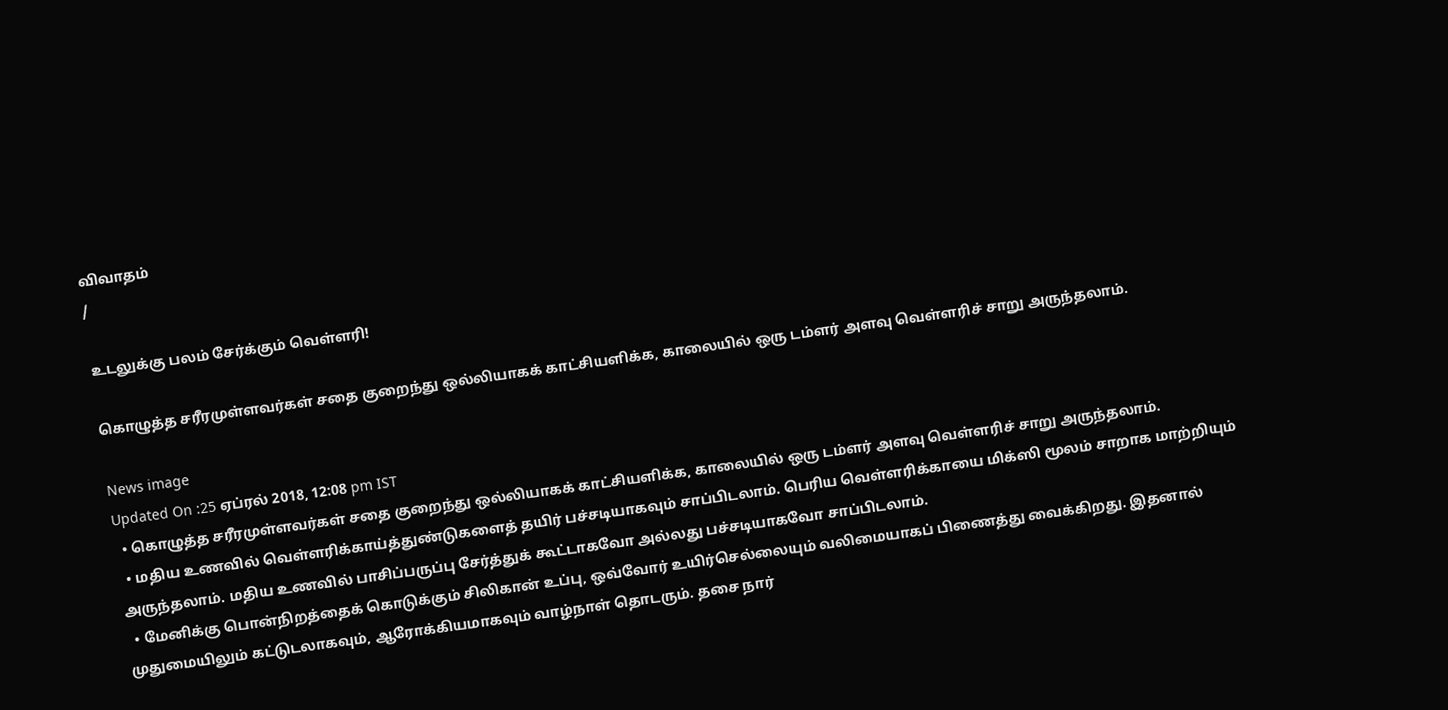விவாதம்
/

உடலுக்கு பலம் சேர்க்கும் வெள்ளரி!

கொழுத்த சரீரமுள்ளவர்கள் சதை குறைந்து ஒல்லியாகக் காட்சியளிக்க, காலையில் ஒரு டம்ளர் அளவு வெள்ளரிச் சாறு அருந்தலாம்.

News image
Updated On :25 ஏப்ரல் 2018, 12:08 pm IST
  • கொழுத்த சரீரமுள்ளவர்கள் சதை குறைந்து ஒல்லியாகக் காட்சியளிக்க, காலையில் ஒரு டம்ளர் அளவு வெள்ளரிச் சாறு அருந்தலாம்.
  • மதிய உணவில் வெள்ளரிக்காய்த்துண்டுகளைத் தயிர் பச்சடியாகவும் சாப்பிடலாம். பெரிய வெள்ளரிக்காயை மிக்ஸி மூலம் சாறாக மாற்றியும் அருந்தலாம். மதிய உணவில் பாசிப்பருப்பு சேர்த்துக் கூட்டாகவோ அல்லது பச்சடியாகவோ சாப்பிடலாம்.
  • மேனிக்கு பொன்நிறத்தைக் கொடுக்கும் சிலிகான் உப்பு, ஒவ்வோர் உயிர்செல்லையும் வலிமையாகப் பிணைத்து வைக்கிறது. இதனால் முதுமையிலும் கட்டுடலாகவும், ஆரோக்கியமாகவும் வாழ்நாள் தொடரும். தசை நார்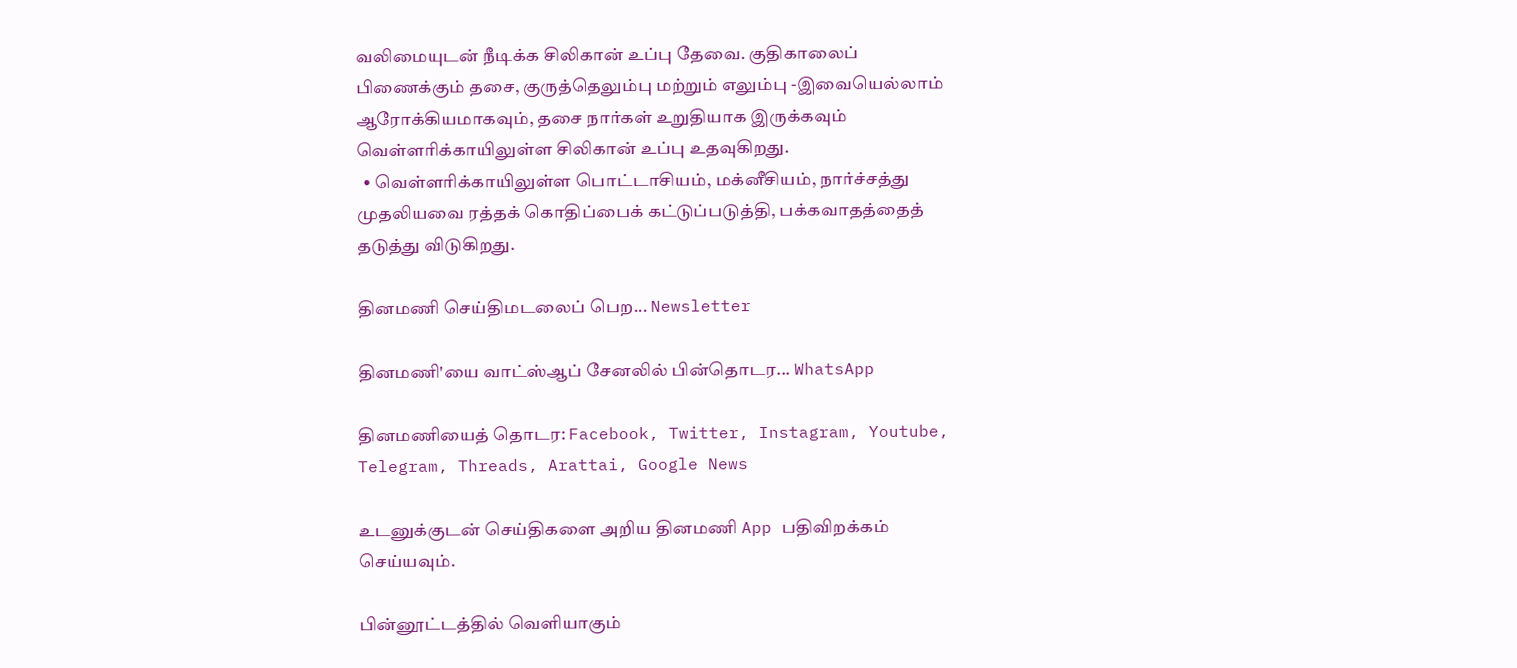வலிமையுடன் நீடிக்க சிலிகான் உப்பு தேவை. குதிகாலைப் பிணைக்கும் தசை, குருத்தெலும்பு மற்றும் எலும்பு -இவையெல்லாம் ஆரோக்கியமாகவும், தசை நார்கள் உறுதியாக இருக்கவும் வெள்ளரிக்காயிலுள்ள சிலிகான் உப்பு உதவுகிறது.
  • வெள்ளரிக்காயிலுள்ள பொட்டாசியம், மக்னீசியம், நார்ச்சத்து முதலியவை ரத்தக் கொதிப்பைக் கட்டுப்படுத்தி, பக்கவாதத்தைத் தடுத்து விடுகிறது.

தினமணி செய்திமடலைப் பெற... Newsletter

தினமணி'யை வாட்ஸ்ஆப் சேனலில் பின்தொடர... WhatsApp

தினமணியைத் தொடர: Facebook, Twitter, Instagram, Youtube, Telegram, Threads, Arattai, Google News

உடனுக்குடன் செய்திகளை அறிய தினமணி App பதிவிறக்கம் செய்யவும்.

பின்னூட்டத்தில் வெளியாகும்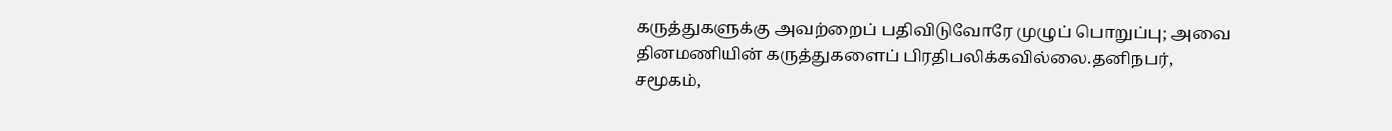கருத்துகளுக்கு அவற்றைப் பதிவிடுவோரே முழுப் பொறுப்பு; அவை தினமணியின் கருத்துகளைப் பிரதிபலிக்கவில்லை.தனிநபர், சமூகம்,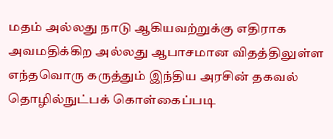மதம் அல்லது நாடு ஆகியவற்றுக்கு எதிராக அவமதிக்கிற அல்லது ஆபாசமான விதத்திலுள்ள எந்தவொரு கருத்தும் இந்திய அரசின் தகவல் தொழில்நுட்பக் கொள்கைப்படி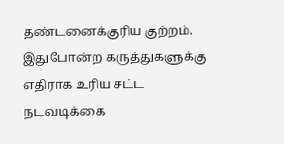தண்டனைக்குரிய குற்றம். இதுபோன்ற கருத்துகளுக்கு எதிராக உரிய சட்ட நடவடிக்கை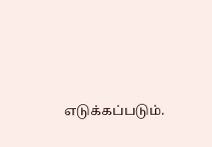எடுக்கப்படும்.